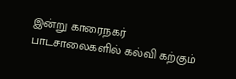இன்று காரைநகர் பாடசாலைகளில் கல்வி கற்கும்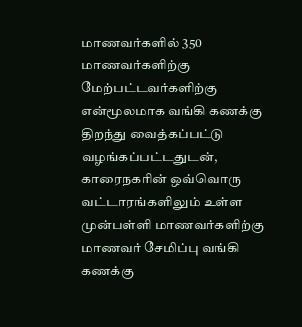மாணவர்களில் 350 மாணவர்களிற்கு மேற்பட்டவர்களிற்கு என்மூலமாக வங்கி கணக்கு திறந்து வைத்கப்பட்டு வழங்கப்பட்டதுடன், காரைநகரின் ஒவ்வொரு வட்டாரங்களிலும் உள்ள முன்பள்ளி மாணவர்களிற்கு மாணவர் சேமிப்பு வங்கி கணக்கு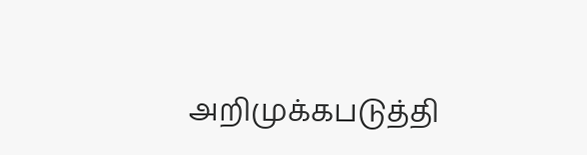அறிமுக்கபடுத்தி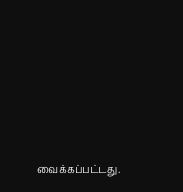வைக்கப்பட்டது.